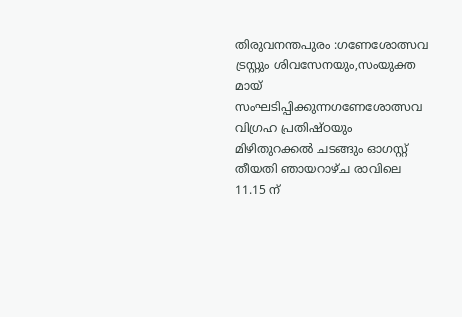തിരുവനന്തപുരം :ഗണേശോത്സവ ട്രസ്റ്റും ശിവസേനയും,സംയുക്ത മായ് സംഘടിപ്പിക്കുന്നഗണേശോത്സവ വിഗ്രഹ പ്രതിഷ്ഠയും മിഴിതുറക്കൽ ചടങ്ങും ഓഗസ്റ്റ് തീയതി ഞായറാഴ്ച രാവിലെ 11.15 ന്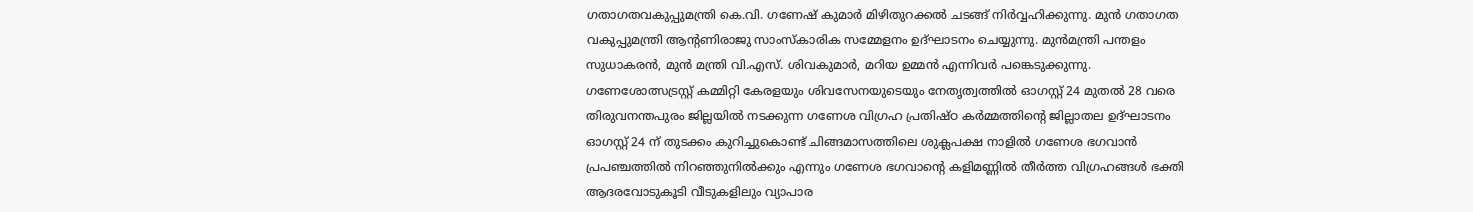ഗതാഗതവകുപ്പുമന്ത്രി കെ.വി. ഗണേഷ് കുമാർ മിഴിതുറക്കൽ ചടങ്ങ് നിർവ്വഹിക്കുന്നു. മുൻ ഗതാഗത വകുപ്പുമന്ത്രി ആൻ്റണിരാജു സാംസ്കാരിക സമ്മേളനം ഉദ്ഘാടനം ചെയ്യുന്നു. മുൻമന്ത്രി പന്തളം സുധാകരൻ, മുൻ മന്ത്രി വി.എസ്. ശിവകുമാർ, മറിയ ഉമ്മൻ എന്നിവർ പങ്കെടുക്കുന്നു.
ഗണേശോത്സട്രസ്റ്റ് കമ്മിറ്റി കേരളയും ശിവസേനയുടെയും നേതൃത്വത്തിൽ ഓഗസ്റ്റ് 24 മുതൽ 28 വരെ തിരുവനന്തപുരം ജില്ലയിൽ നടക്കുന്ന ഗണേശ വിഗ്രഹ പ്രതിഷ്ഠ കർമ്മത്തിൻ്റെ ജില്ലാതല ഉദ്ഘാടനം ഓഗസ്റ്റ് 24 ന് തുടക്കം കുറിച്ചുകൊണ്ട് ചിങ്ങമാസത്തിലെ ശുക്ലപക്ഷ നാളിൽ ഗണേശ ഭഗവാൻ പ്രപഞ്ചത്തിൽ നിറഞ്ഞുനിൽക്കും എന്നും ഗണേശ ഭഗവാൻ്റെ കളിമണ്ണിൽ തീർത്ത വിഗ്രഹങ്ങൾ ഭക്തി ആദരവോടുകൂടി വീടുകളിലും വ്യാപാര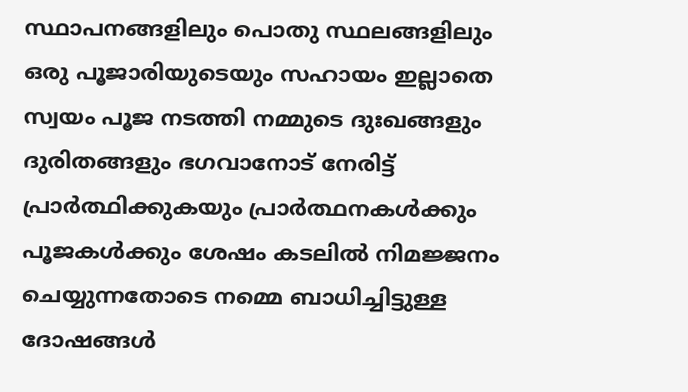സ്ഥാപനങ്ങളിലും പൊതു സ്ഥലങ്ങളിലും ഒരു പൂജാരിയുടെയും സഹായം ഇല്ലാതെ സ്വയം പൂജ നടത്തി നമ്മുടെ ദുഃഖങ്ങളും ദുരിതങ്ങളും ഭഗവാനോട് നേരിട്ട് പ്രാർത്ഥിക്കുകയും പ്രാർത്ഥനകൾക്കും പൂജകൾക്കും ശേഷം കടലിൽ നിമജ്ജനം ചെയ്യുന്നതോടെ നമ്മെ ബാധിച്ചിട്ടുള്ള ദോഷങ്ങൾ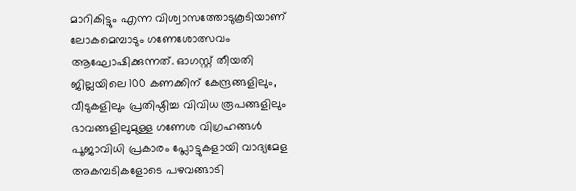മാറികിട്ടും എന്ന വിശ്വാസത്തോടുകൂടിയാണ് ലോകമെമ്പാടും ഗണേശോത്സവം ആഘോഷിക്കുന്നത്. ഓഗസ്റ്റ് തീയതി ജില്ലയിലെ 100 കണക്കിന് കേന്ദ്രങ്ങളിലും, വീടുകളിലും പ്രതിഷ്ഠിച്ച വിവിധ രൂപങ്ങളിലും ഭാവങ്ങളിലുമുള്ള ഗണേശ വിഗ്രഹങ്ങൾ പൂജാവിധി പ്രകാരം പ്ലോട്ടുകളായി വാദ്യമേള അകമ്പടികളോടെ പഴവങ്ങാടി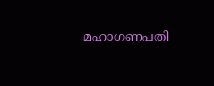മഹാഗണപതി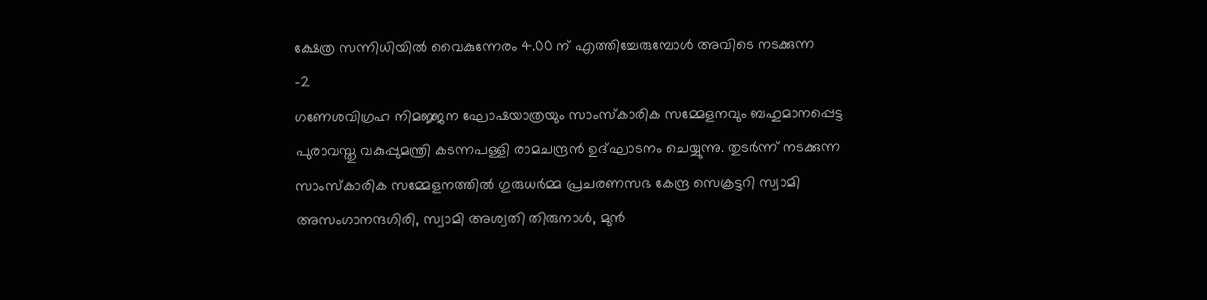ക്ഷേത്ര സന്നിധിയിൽ വൈകുന്നേരം 4.00 ന് എത്തിച്ചേരുമ്പോൾ അവിടെ നടക്കുന്ന
-2
ഗണേശവിഗ്രഹ നിമജ്ജന ഘോഷയാത്രയും സാംസ്കാരിക സമ്മേളനവും ബഹുമാനപ്പെട്ട പുരാവസ്തു വകുപ്പുമന്ത്രി കടന്നപള്ളി രാമചന്ദ്രൻ ഉദ്ഘാടനം ചെയ്യുന്നു. തുടർന്ന് നടക്കുന്ന സാംസ്കാരിക സമ്മേളനത്തിൽ ഗുരുധർമ്മ പ്രചരണസഭ കേന്ദ്ര സെക്രട്ടറി സ്വാമി അസംഗാനന്ദഗിരി, സ്വാമി അശ്വതി തിരുനാൾ, മുൻ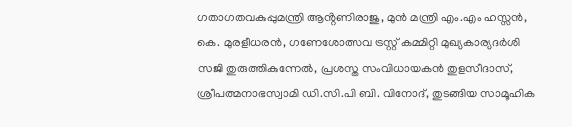ഗതാഗതവകുപ്പുമന്ത്രി ആൻ്റണിരാജു, മുൻ മന്ത്രി എം.എം ഹസ്സൻ, കെ. മുരളീധരൻ, ഗണേശോത്സവ ട്രസ്റ്റ് കമ്മിറ്റി മുഖ്യകാര്യദർശി സജി തുരുത്തികുന്നേൽ, പ്രശസ്ത സംവിധായകൻ തുളസീദാസ്, ശ്രീപത്മനാഭസ്വാമി ഡി.സി.പി ബി. വിനോദ്, തുടങ്ങിയ സാമൂഹിക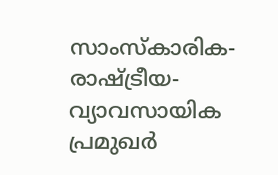സാംസ്കാരിക- രാഷ്ട്രീയ-വ്യാവസായിക പ്രമുഖർ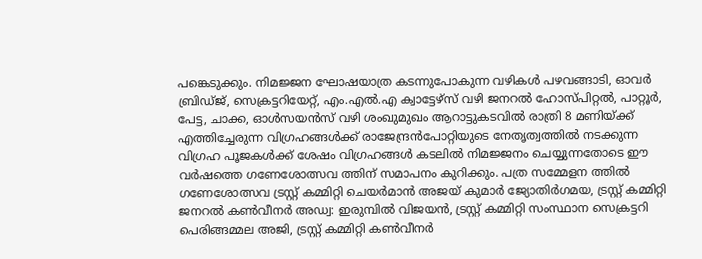പങ്കെടുക്കും. നിമജ്ജന ഘോഷയാത്ര കടന്നുപോകുന്ന വഴികൾ പഴവങ്ങാടി, ഓവർ ബ്രിഡ്ജ്, സെക്രട്ടറിയേറ്റ്, എം.എൽ.എ ക്വാട്ടേഴ്സ് വഴി ജനറൽ ഹോസ്പിറ്റൽ, പാറ്റൂർ, പേട്ട, ചാക്ക, ഓൾസയൻസ് വഴി ശംഖുമുഖം ആറാട്ടുകടവിൽ രാത്രി 8 മണിയ്ക്ക് എത്തിച്ചേരുന്ന വിഗ്രഹങ്ങൾക്ക് രാജേന്ദ്രൻപോറ്റിയുടെ നേതൃത്വത്തിൽ നടക്കുന്ന വിഗ്രഹ പൂജകൾക്ക് ശേഷം വിഗ്രഹങ്ങൾ കടലിൽ നിമജ്ജനം ചെയ്യുന്നതോടെ ഈ വർഷത്തെ ഗണേശോത്സവ ത്തിന് സമാപനം കുറിക്കും. പത്ര സമ്മേളന ത്തിൽ ഗണേശോത്സവ ട്രസ്റ്റ് കമ്മിറ്റി ചെയർമാൻ അജയ് കുമാർ ജ്യോതിർഗമയ, ട്രസ്റ്റ് കമ്മിറ്റി ജനറൽ കൺവീനർ അഡ്വ: ഇരുമ്പിൽ വിജയൻ, ട്രസ്റ്റ് കമ്മിറ്റി സംസ്ഥാന സെക്രട്ടറി പെരിങ്ങമ്മല അജി, ട്രസ്റ്റ് കമ്മിറ്റി കൺവീനർ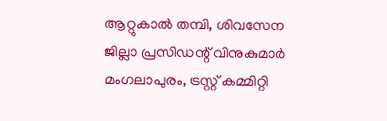ആറ്റുകാൽ തമ്പി, ശിവസേന ജില്ലാ പ്രസിഡന്റ് വിനുകുമാർ മംഗലാപുരം, ട്രസ്റ്റ് കമ്മിറ്റി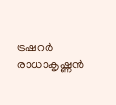ട്രഷറർ രാധാകൃഷ്ണൻ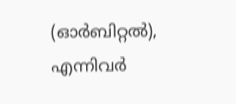(ഓർബിറ്റൽ), എന്നിവർ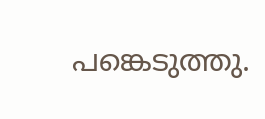പങ്കെടുത്തു.